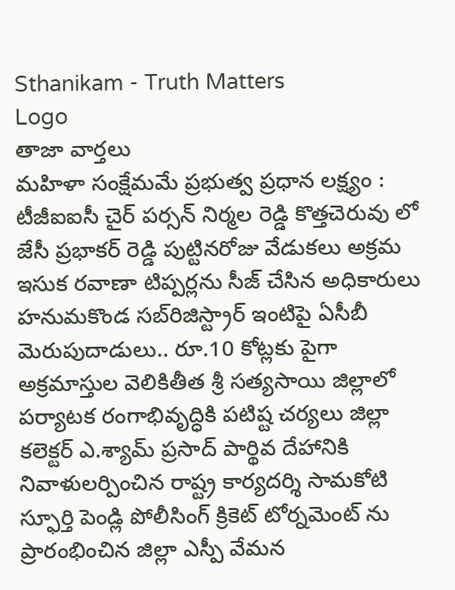Sthanikam - Truth Matters
Logo
తాజా వార్తలు
మహిళా సంక్షేమమే ప్రభుత్వ ప్రధాన లక్ష్యం : టీజీఐఐసీ చైర్ పర్సన్ నిర్మల రెడ్డి కొత్తచెరువు లో జేసీ ప్రభాకర్ రెడ్డి పుట్టినరోజు వేడుకలు అక్రమ ఇసుక రవాణా టిప్పర్లను సీజ్ చేసిన అధికారులు హనుమకొండ సబ్‌రిజిస్ట్రార్ ఇంటిపై ఏసీబీ మెరుపుదాడులు.. రూ.10 కోట్లకు పైగా అక్రమాస్తుల వెలికితీత శ్రీ సత్యసాయి జిల్లాలో పర్యాటక రంగాభివృద్ధికి పటిష్ట చర్యలు జిల్లా కలెక్టర్ ఎ.శ్యామ్ ప్రసాద్ పార్థివ దేహానికి నివాళులర్పించిన రాష్ట్ర కార్యదర్శి సామకోటి స్ఫూర్తి పెండ్లి పోలీసింగ్ క్రికెట్ టోర్నమెంట్ ను ప్రారంభించిన జిల్లా ఎస్పీ వేమన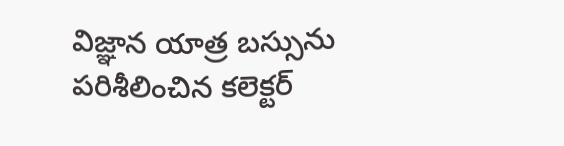విజ్ఞాన యాత్ర బస్సును పరిశీలించిన కలెక్టర్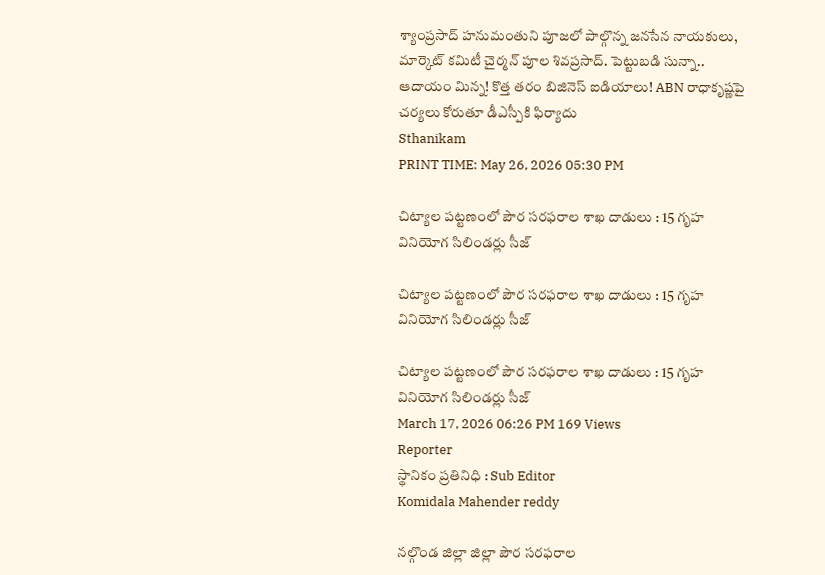శ్యాంప్రసాద్ హనుమంతుని పూజలో పాల్గొన్న జనసేన నాయకులు, మార్కెట్ కమిటీ చైర్మన్ పూల శివప్రసాద్. పెట్టుబడి సున్నా.. ఆదాయం మిన్న! కొత్త తరం బిజినెస్ ఐడియాలు! ABN రాధాకృష్ణపై చర్యలు కోరుతూ డీఎస్పీకి ఫిర్యాదు
Sthanikam
PRINT TIME: May 26, 2026 05:30 PM

చిట్యాల పట్టణంలో పౌర సరఫరాల శాఖ దాడులు : 15 గృహ వినియోగ సిలిండర్లు సీజ్

చిట్యాల పట్టణంలో పౌర సరఫరాల శాఖ దాడులు : 15 గృహ వినియోగ సిలిండర్లు సీజ్

చిట్యాల పట్టణంలో పౌర సరఫరాల శాఖ దాడులు : 15 గృహ వినియోగ సిలిండర్లు సీజ్
March 17, 2026 06:26 PM 169 Views
Reporter
స్థానికం ప్రతినిధి : Sub Editor
Komidala Mahender reddy

నల్గొండ జిల్లా జిల్లా పౌర సరఫరాల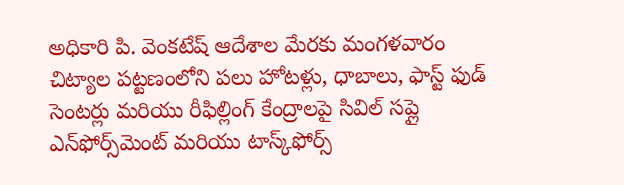అధికారి పి. వెంకటేష్ ఆదేశాల మేరకు మంగళవారం చిట్యాల పట్టణంలోని పలు హోటళ్లు, ధాబాలు, ఫాస్ట్ ఫుడ్ సెంటర్లు మరియు రీఫిల్లింగ్ కేంద్రాలపై సివిల్ సప్లై ఎన్‌ఫోర్స్‌మెంట్ మరియు టాస్క్‌ఫోర్స్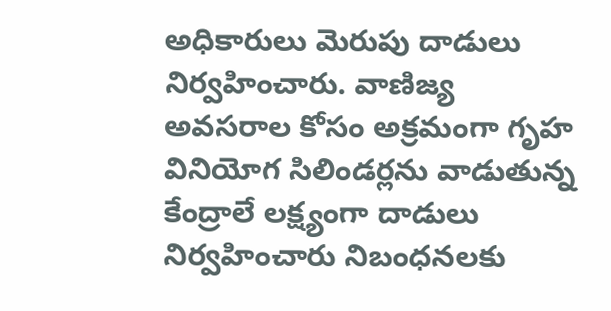అధికారులు మెరుపు దాడులు నిర్వహించారు. వాణిజ్య అవసరాల కోసం అక్రమంగా గృహ వినియోగ సిలిండర్లను వాడుతున్న కేంద్రాలే లక్ష్యంగా దాడులు నిర్వహించారు నిబంధనలకు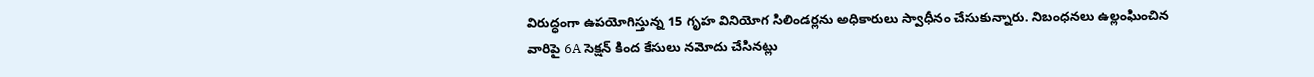విరుద్ధంగా ఉపయోగిస్తున్న 15 గృహ వినియోగ సిలిండర్లను అధికారులు స్వాధీనం చేసుకున్నారు. నిబంధనలు ఉల్లంఘించిన వారిపై 6A సెక్షన్ కింద కేసులు నమోదు చేసినట్లు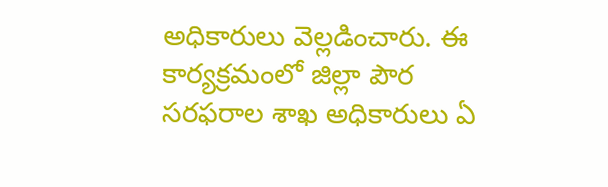అధికారులు వెల్లడించారు. ఈ కార్యక్రమంలో జిల్లా పౌర సరఫరాల శాఖ అధికారులు ఏ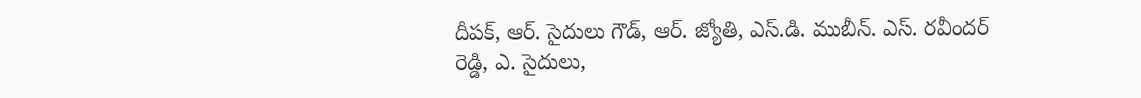దీపక్, ఆర్. సైదులు గౌడ్, ఆర్. జ్యోతి, ఎస్.డి. ముబీన్. ఎస్. రవీందర్ రెడ్డి, ఎ. సైదులు,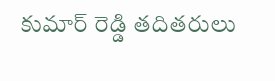కుమార్ రెడ్డి తదితరులు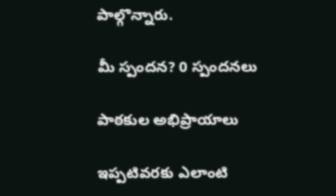పాల్గొన్నారు.

మీ స్పందన? 0 స్పందనలు

పాఠకుల అభిప్రాయాలు

ఇప్పటివరకు ఎలాంటి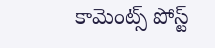కామెంట్స్ పోస్ట్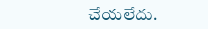చేయలేదు.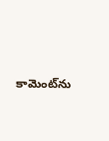కామెంట్‌ను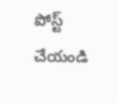పోస్ట్ చేయండి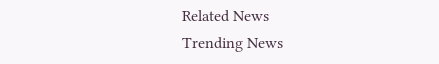Related News
Trending News